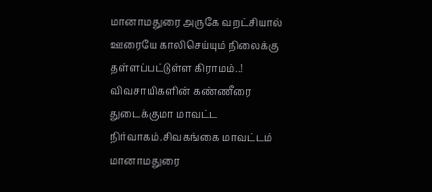மானாமதுரை அருகே வறட்சியால் ஊரையே காலிசெய்யும் நிலைக்கு தள்ளப்பட்டுள்ள கிராமம்..!
விவசாயிகளின் கண்ணீரை துடைக்குமா மாவட்ட நிர்வாகம்.சிவகங்கை மாவட்டம் மானாமதுரை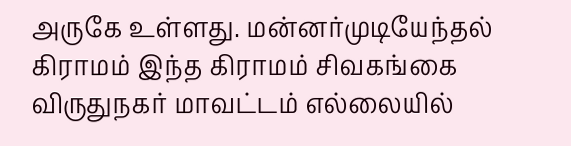அருகே உள்ளது. மன்னர்முடியேந்தல் கிராமம் இந்த கிராமம் சிவகங்கை விருதுநகர் மாவட்டம் எல்லையில்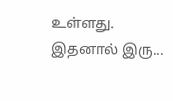உள்ளது. இதனால் இரு...